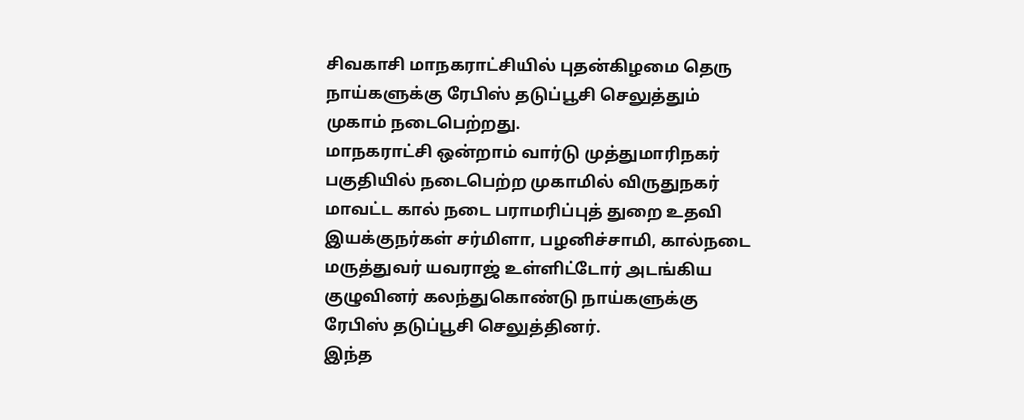சிவகாசி மாநகராட்சியில் புதன்கிழமை தெரு நாய்களுக்கு ரேபிஸ் தடுப்பூசி செலுத்தும் முகாம் நடைபெற்றது.
மாநகராட்சி ஒன்றாம் வார்டு முத்துமாரிநகர் பகுதியில் நடைபெற்ற முகாமில் விருதுநகர் மாவட்ட கால் நடை பராமரிப்புத் துறை உதவி இயக்குநர்கள் சர்மிளா, பழனிச்சாமி, கால்நடை மருத்துவர் யவராஜ் உள்ளிட்டோர் அடங்கிய குழுவினர் கலந்துகொண்டு நாய்களுக்கு ரேபிஸ் தடுப்பூசி செலுத்தினர்.
இந்த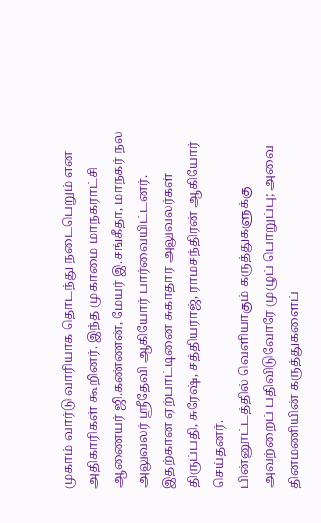முகாம் வார்டு வாரியாக தொடந்து நடைபெறும் என அதிகாரிகள் கூறினர். இந்த முகாமை மாநகராட்சி ஆணையர் ஜி.கண்ணன், மேயர் இ.சங்கீதா, மாநகர் நல அலுவலர் ஸ்ரீதேவி ஆகியோர் பார்வையிட்டனர். இதற்கான ஏற்பாட்டினை சுகாதார அலுவலர்கள் திருப்பதி, சுரேஷ், சத்தியராஜ், ராமசந்திரன் ஆகியோர் செய்தனர்.
பின்னூட்டத்தில் வெளியாகும் கருத்துகளுக்கு அவற்றைப் பதிவிடுவோரே முழுப் பொறுப்பு; அவை தினமணியின் கருத்துகளைப்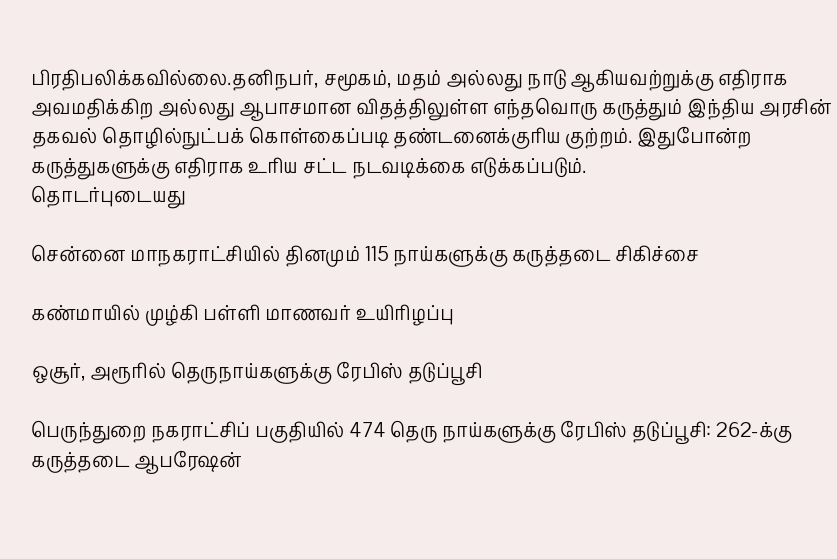பிரதிபலிக்கவில்லை.தனிநபர், சமூகம், மதம் அல்லது நாடு ஆகியவற்றுக்கு எதிராக அவமதிக்கிற அல்லது ஆபாசமான விதத்திலுள்ள எந்தவொரு கருத்தும் இந்திய அரசின் தகவல் தொழில்நுட்பக் கொள்கைப்படி தண்டனைக்குரிய குற்றம். இதுபோன்ற கருத்துகளுக்கு எதிராக உரிய சட்ட நடவடிக்கை எடுக்கப்படும்.
தொடர்புடையது

சென்னை மாநகராட்சியில் தினமும் 115 நாய்களுக்கு கருத்தடை சிகிச்சை

கண்மாயில் முழ்கி பள்ளி மாணவர் உயிரிழப்பு

ஒசூர், அரூரில் தெருநாய்களுக்கு ரேபிஸ் தடுப்பூசி

பெருந்துறை நகராட்சிப் பகுதியில் 474 தெரு நாய்களுக்கு ரேபிஸ் தடுப்பூசி: 262-க்கு கருத்தடை ஆபரேஷன்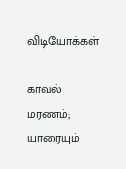விடியோக்கள்

காவல் மரணம்; யாரையும்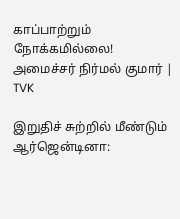காப்பாற்றும் நோக்கமில்லை! அமைச்சர் நிர்மல் குமார் | TVK

இறுதிச் சுற்றில் மீண்டும் ஆர்ஜென்டினா: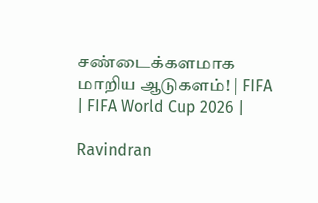சண்டைக்களமாக மாறிய ஆடுகளம்! | FIFA | FIFA World Cup 2026 |

Ravindran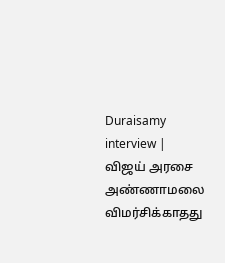Duraisamy interview | விஜய் அரசை அண்ணாமலை விமர்சிக்காதது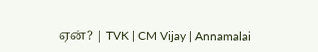ஏன்? | TVK | CM Vijay | Annamalai